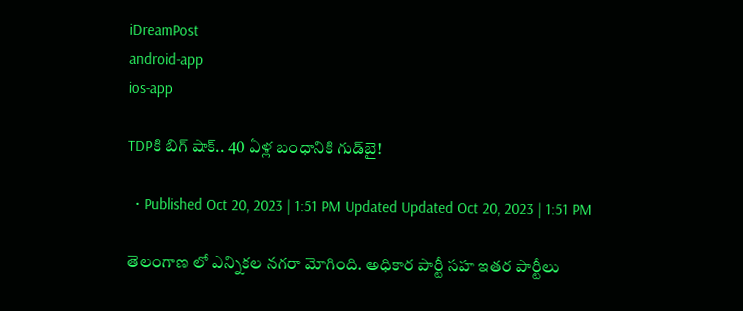iDreamPost
android-app
ios-app

TDPకి బిగ్ షాక్.. 40 ఏళ్ల బంధానికి గుడ్‌బై!

  • Published Oct 20, 2023 | 1:51 PM Updated Updated Oct 20, 2023 | 1:51 PM

తెలంగాణ లో ఎన్నికల నగరా మోగింది. అధికార పార్టీ సహ ఇతర పార్టీలు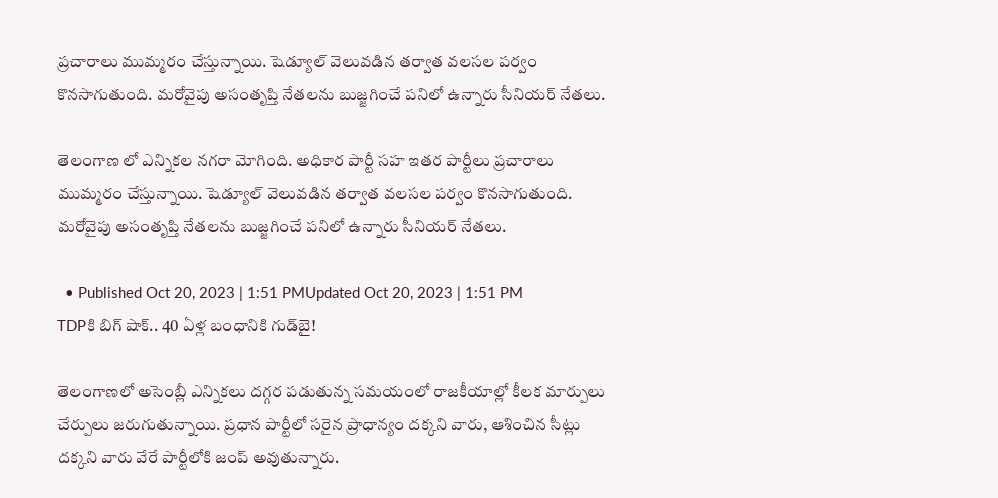ప్రచారాలు ముమ్మరం చేస్తున్నాయి. షెడ్యూల్ వెలువడిన తర్వాత వలసల పర్వం కొనసాగుతుంది. మరోవైపు అసంతృప్తి నేతలను బుజ్జగించే పనిలో ఉన్నారు సీనియర్ నేతలు.

తెలంగాణ లో ఎన్నికల నగరా మోగింది. అధికార పార్టీ సహ ఇతర పార్టీలు ప్రచారాలు ముమ్మరం చేస్తున్నాయి. షెడ్యూల్ వెలువడిన తర్వాత వలసల పర్వం కొనసాగుతుంది. మరోవైపు అసంతృప్తి నేతలను బుజ్జగించే పనిలో ఉన్నారు సీనియర్ నేతలు.

  • Published Oct 20, 2023 | 1:51 PMUpdated Oct 20, 2023 | 1:51 PM
TDPకి బిగ్ షాక్.. 40 ఏళ్ల బంధానికి గుడ్‌బై!

తెలంగాణలో అసెంబ్లీ ఎన్నికలు దగ్గర పడుతున్న సమయంలో రాజకీయాల్లో కీలక మార్పులు చేర్పులు జరుగుతున్నాయి. ప్రధాన పార్టీలో సరైన ప్రాధాన్యం దక్కని వారు, ఆశించిన సీట్లు దక్కని వారు వేరే పార్టీలోకి జంప్ అవుతున్నారు.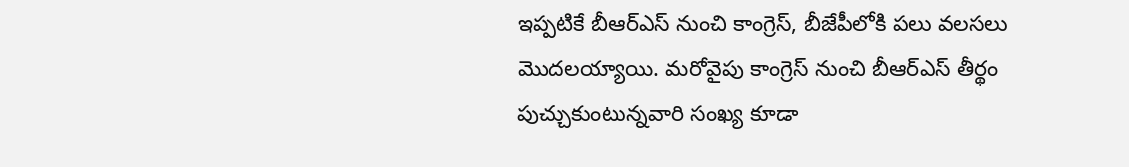ఇప్పటికే బీఆర్ఎస్ నుంచి కాంగ్రెస్, బీజేపీలోకి పలు వలసలు మొదలయ్యాయి. మరోవైపు కాంగ్రెస్ నుంచి బీఆర్ఎస్ తీర్థం పుచ్చుకుంటున్నవారి సంఖ్య కూడా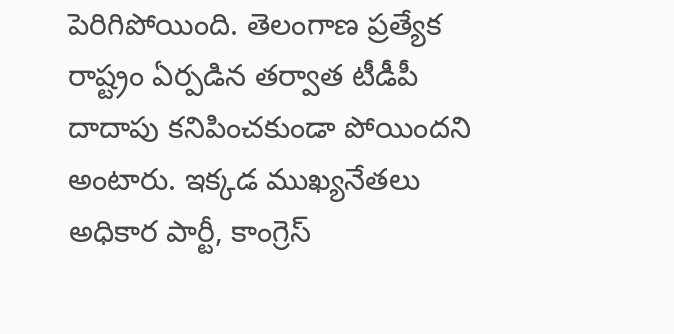పెరిగిపోయింది. తెలంగాణ ప్రత్యేక రాష్ట్రం ఏర్పడిన తర్వాత టీడీపీ దాదాపు కనిపించకుండా పోయిందని అంటారు. ఇక్కడ ముఖ్యనేతలు అధికార పార్టీ, కాంగ్రెస్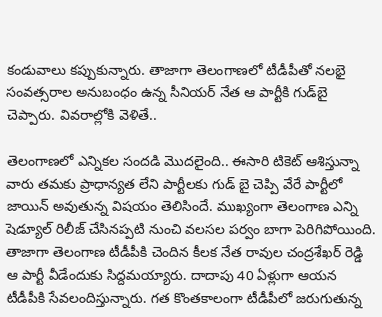కండువాలు కప్పుకున్నారు. తాజాగా తెలంగాణలో టీడీపీతో నలభై సంవత్సరాల అనుబంధం ఉన్న సీనియర్ నేత ఆ పార్టీకి గుడ్‌బై చెప్పారు. వివరాల్లోకి వెళితే..

తెలంగాణలో ఎన్నికల సందడి మొదలైంది.. ఈసారి టికెట్ ఆశిస్తున్నా వారు తమకు ప్రాధాన్యత లేని పార్టీలకు గుడ్ బై చెప్పి వేరే పార్టీలో జాయిన్ అవుతున్న విషయం తెలిసిందే. ముఖ్యంగా తెలంగాణ ఎన్ని షెడ్యూల్ రిలీజ్ చేసినప్పటి నుంచి వలసల పర్వం బాగా పెరిగిపోయింది. తాజాగా తెలంగాణ టీడీపీకి చెందిన కీలక నేత రావుల చంద్రశేఖర్ రెడ్డి ఆ పార్టీ వీడేందుకు సిద్దమయ్యారు. దాదాపు 40 ఏళ్లుగా ఆయన టీడీపీకి సేవలందిస్తున్నారు. గత కొంతకాలంగా టీడీపీలో జరుగుతున్న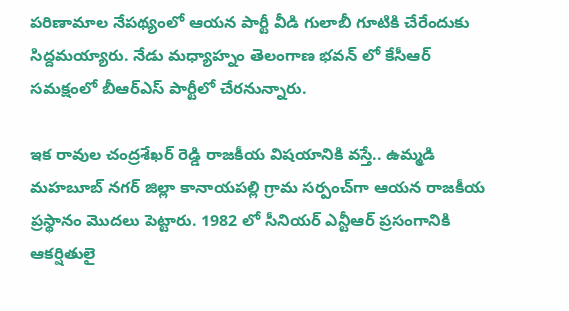పరిణామాల నేపథ్యంలో ఆయన పార్టీ వీడి గులాబీ గూటికి చేరేందుకు సిద్దమయ్యారు. నేడు మధ్యాహ్నం తెలంగాణ భవన్ లో కేసీఆర్ సమక్షంలో బీఆర్ఎస్ పార్టీలో చేరనున్నారు.

ఇక రావుల చంద్రశేఖర్ రెడ్డి రాజకీయ విషయానికి వస్తే.. ఉమ్మడి మహబూబ్ నగర్ జిల్లా కానాయపల్లి గ్రామ సర్పంచ్‌గా ఆయన రాజకీయ ప్రస్థానం మొదలు పెట్టారు. 1982 లో సీనియర్ ఎన్టీఆర్ ప్రసంగానికి ఆకర్షితులై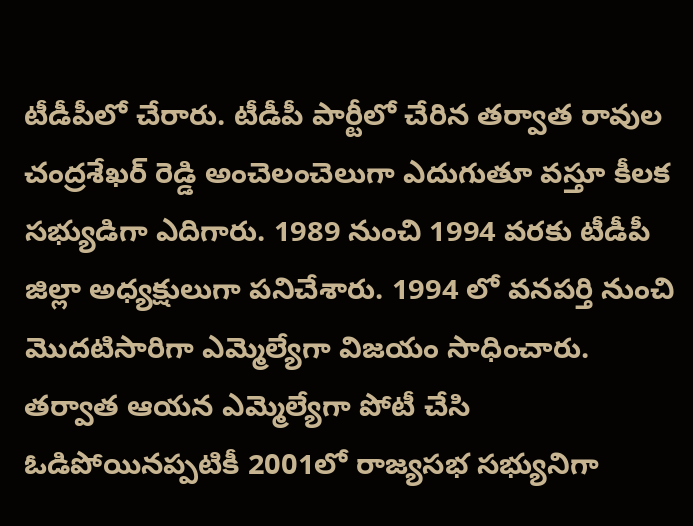టీడీపీలో చేరారు. టీడీపీ పార్టీలో చేరిన తర్వాత రావుల చంద్రశేఖర్ రెడ్డి అంచెలంచెలుగా ఎదుగుతూ వస్తూ కీలక సభ్యుడిగా ఎదిగారు. 1989 నుంచి 1994 వరకు టీడీపీ జిల్లా అధ్యక్షులుగా పనిచేశారు. 1994 లో వనపర్తి నుంచి మొదటిసారిగా ఎమ్మెల్యేగా విజయం సాధించారు. తర్వాత ఆయన ఎమ్మెల్యేగా పోటీ చేసి ఓడిపోయినప్పటికీ 2001లో రాజ్యసభ సభ్యునిగా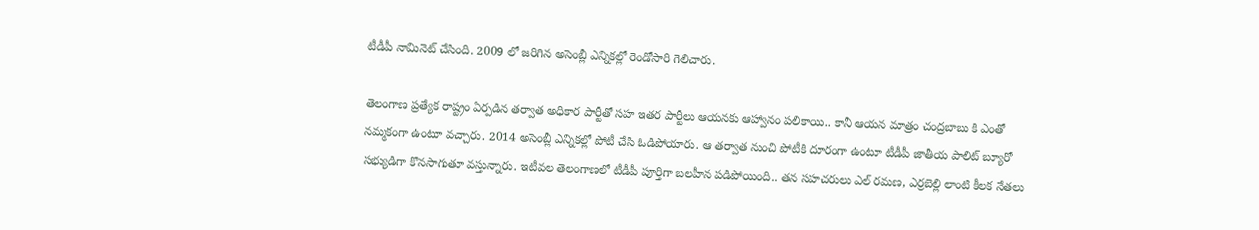టీడీపీ నామినెట్ చేసింది. 2009 లో జరిగిన అసెంబ్లీ ఎన్నికల్లో రెండోసారి గెలిచారు.

తెలంగాణ ప్రత్యేక రాష్ట్రం ఏర్పడిన తర్వాత అధికార పార్టీతో సహ ఇతర పార్టీలు ఆయనకు ఆహ్వానం పలికాయి.. కానీ ఆయన మాత్రం చంద్రబాబు కి ఎంతో నమ్మకంగా ఉంటూ వచ్చారు. 2014 అసెంబ్లీ ఎన్నికల్లో పోటీ చేసి ఓడిపోయారు. ఆ తర్వాత నుంచి పోటీకి దూరంగా ఉంటూ టీడీపీ జాతీయ పాలిట్ బ్యూరో సభ్యుడిగా కొనసాగుతూ వస్తున్నారు. ఇటీవల తెలంగాణలో టీడీపీ పూర్తిగా బలహీన పడిపోయింది.. తన సహచరులు ఎల్ రమణ, ఎర్రబెల్లి లాంటి కీలక నేతలు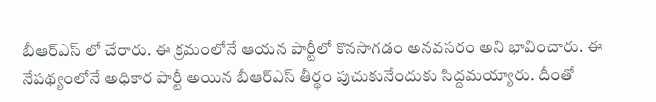బీఆర్ఎస్ లో చేరారు. ఈ క్రమంలోనే ఆయన పార్టీలో కొనసాగడం అనవసరం అని భావించారు. ఈ నేపథ్యంలోనే అధికార పార్టీ అయిన బీఆర్ఎస్ తీర్థం పుచుకునేందుకు సిద్దమయ్యారు. దీంతో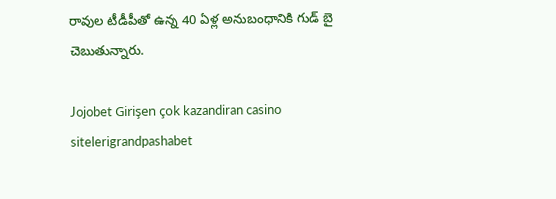రావుల టీడీపీతో ఉన్న 40 ఏళ్ల అనుబంధానికి గుడ్ బై చెబుతున్నారు.

Jojobet Girişen çok kazandiran casino sitelerigrandpashabet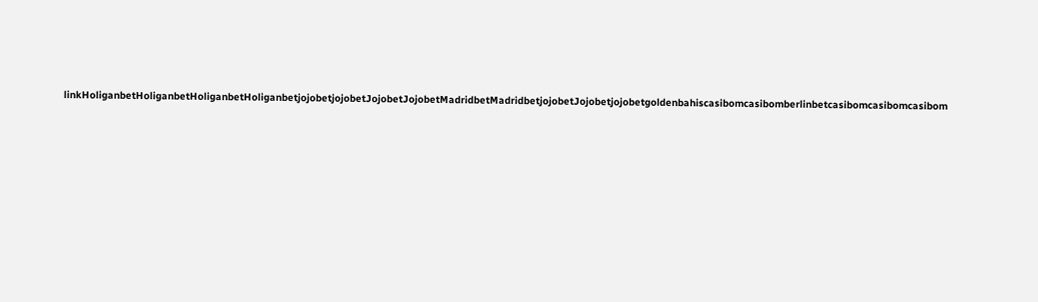linkHoliganbetHoliganbetHoliganbetHoliganbetjojobetjojobetJojobetJojobetMadridbetMadridbetjojobetJojobetjojobetgoldenbahiscasibomcasibomberlinbetcasibomcasibomcasibom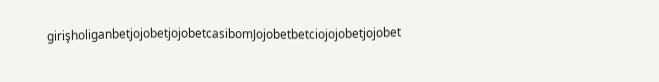girişholiganbetjojobetjojobetcasibomJojobetbetciojojobetjojobet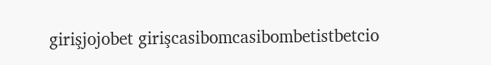girişjojobet girişcasibomcasibombetistbetcio